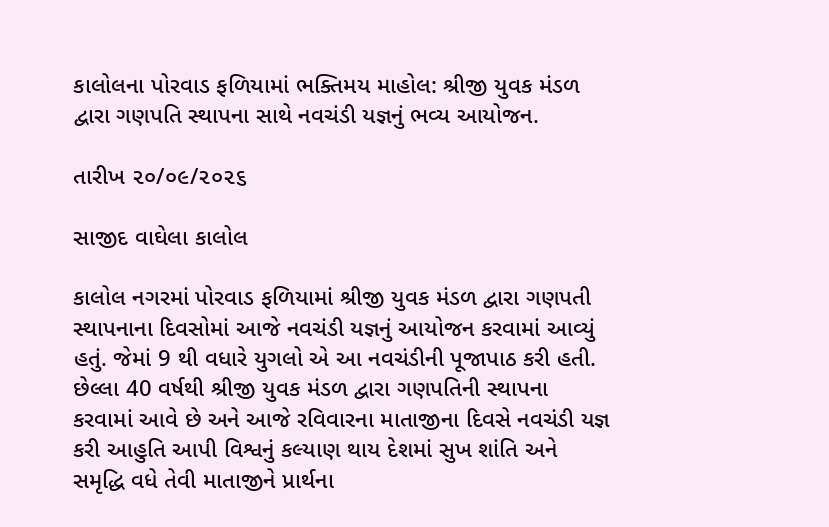કાલોલના પોરવાડ ફળિયામાં ભક્તિમય માહોલ: શ્રીજી યુવક મંડળ દ્વારા ગણપતિ સ્થાપના સાથે નવચંડી યજ્ઞનું ભવ્ય આયોજન.

તારીખ ૨૦/૦૯/૨૦૨૬

સાજીદ વાઘેલા કાલોલ

કાલોલ નગરમાં પોરવાડ ફળિયામાં શ્રીજી યુવક મંડળ દ્વારા ગણપતી સ્થાપનાના દિવસોમાં આજે નવચંડી યજ્ઞનું આયોજન કરવામાં આવ્યું હતું. જેમાં 9 થી વધારે યુગલો એ આ નવચંડીની પૂજાપાઠ કરી હતી. છેલ્લા 40 વર્ષથી શ્રીજી યુવક મંડળ દ્વારા ગણપતિની સ્થાપના કરવામાં આવે છે અને આજે રવિવારના માતાજીના દિવસે નવચંડી યજ્ઞ કરી આહુતિ આપી વિશ્વનું કલ્યાણ થાય દેશમાં સુખ શાંતિ અને સમૃદ્ધિ વધે તેવી માતાજીને પ્રાર્થના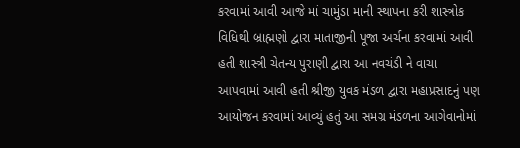કરવામાં આવી આજે માં ચામુંડા માની સ્થાપના કરી શાસ્ત્રોક વિધિથી બ્રાહ્મણો દ્વારા માતાજીની પૂજા અર્ચના કરવામાં આવી હતી શાસ્ત્રી ચેતન્ય પુરાણી દ્વારા આ નવચંડી ને વાચા આપવામાં આવી હતી શ્રીજી યુવક મંડળ દ્વારા મહાપ્રસાદનું પણ આયોજન કરવામાં આવ્યું હતું આ સમગ્ર મંડળના આગેવાનોમાં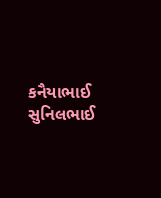કનૈયાભાઈ સુનિલભાઈ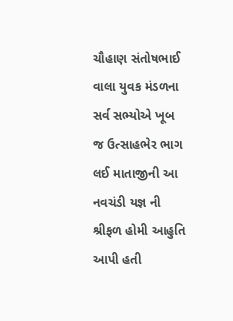ચૌહાણ સંતોષભાઈ વાલા યુવક મંડળના સર્વ સભ્યોએ ખૂબ જ ઉત્સાહભેર ભાગ લઈ માતાજીની આ નવચંડી યજ્ઞ ની શ્રીફળ હોમી આહુતિ આપી હતી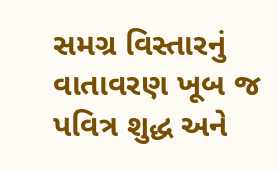સમગ્ર વિસ્તારનું વાતાવરણ ખૂબ જ પવિત્ર શુદ્ધ અને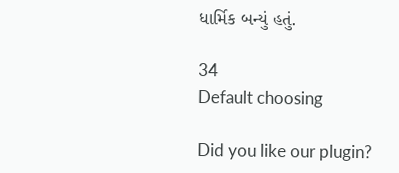ધાર્મિક બન્યું હતું.

34
Default choosing

Did you like our plugin?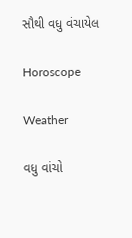સૌથી વધુ વંચાયેલ

Horoscope

Weather

વધુ વાંચો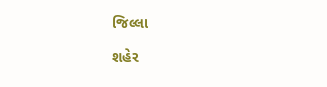જિલ્લા

શહેર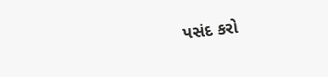પસંદ કરો